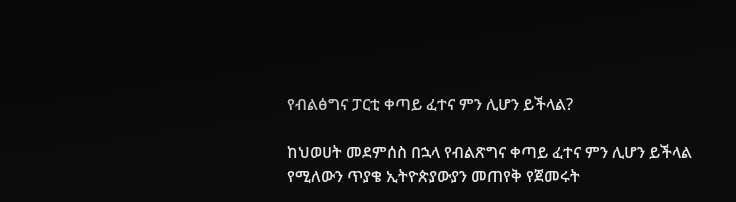የብልፅግና ፓርቲ ቀጣይ ፈተና ምን ሊሆን ይችላል?

ከህወሀት መደምሰስ በኋላ የብልጽግና ቀጣይ ፈተና ምን ሊሆን ይችላል የሚለውን ጥያቄ ኢትዮጵያውያን መጠየቅ የጀመሩት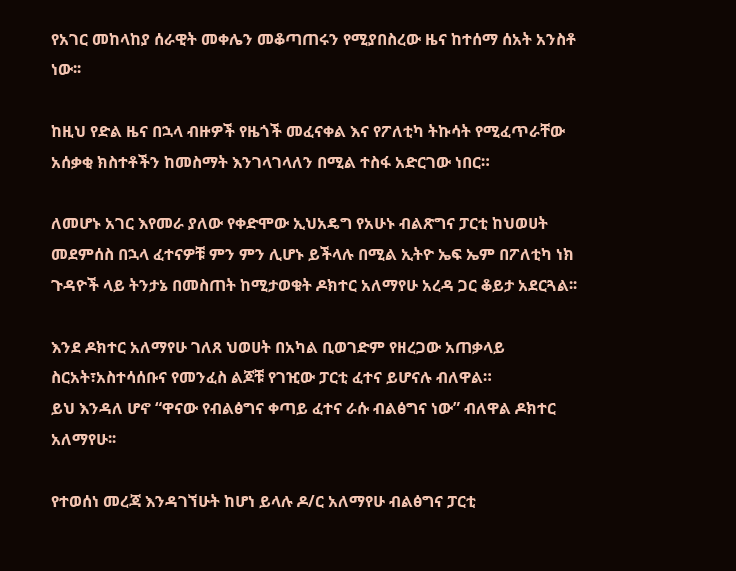የአገር መከላከያ ሰራዊት መቀሌን መቆጣጠሩን የሚያበስረው ዜና ከተሰማ ሰአት አንስቶ ነው፡፡

ከዚህ የድል ዜና በኋላ ብዙዎች የዜጎች መፈናቀል እና የፖለቲካ ትኩሳት የሚፈጥራቸው አሰቃቂ ክስተቶችን ከመስማት እንገላገላለን በሚል ተስፋ አድርገው ነበር።

ለመሆኑ አገር እየመራ ያለው የቀድሞው ኢህአዴግ የአሁኑ ብልጽግና ፓርቲ ከህወሀት መደምሰስ በኋላ ፈተናዎቹ ምን ምን ሊሆኑ ይችላሉ በሚል ኢትዮ ኤፍ ኤም በፖለቲካ ነክ ጉዳዮች ላይ ትንታኔ በመስጠት ከሚታወቁት ዶክተር አለማየሁ አረዳ ጋር ቆይታ አደርጓል፡፡

እንደ ዶክተር አለማየሁ ገለጸ ህወሀት በአካል ቢወገድም የዘረጋው አጠቃላይ ስርአት፣አስተሳሰቡና የመንፈስ ልጆቹ የገዢው ፓርቲ ፈተና ይሆናሉ ብለዋል።
ይህ እንዳለ ሆኖ “ዋናው የብልፅግና ቀጣይ ፈተና ራሱ ብልፅግና ነው” ብለዋል ዶክተር አለማየሁ፡፡

የተወሰነ መረጃ እንዳገኘሁት ከሆነ ይላሉ ዶ/ር አለማየሁ ብልፅግና ፓርቲ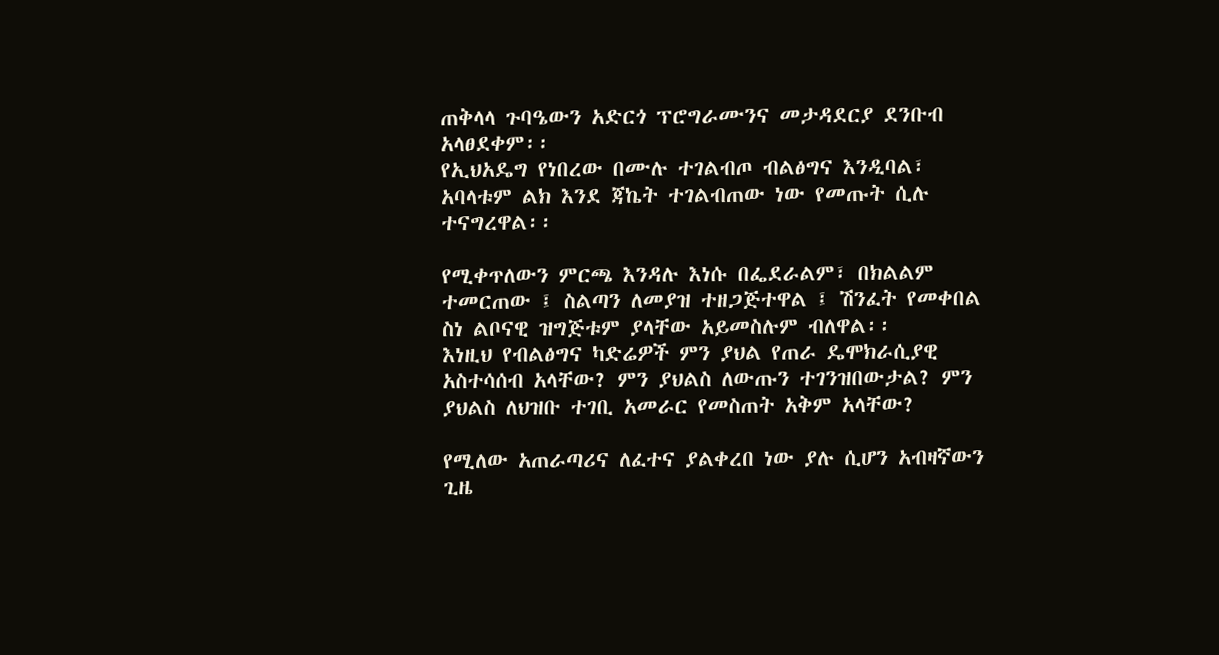ጠቅላላ ጉባዔውን አድርጎ ፕሮግራሙንና መታዳደርያ ደንቡብ አላፀደቀም፡፡
የኢህአዴግ የነበረው በሙሉ ተገልብጦ ብልፅግና እንዲባል፣ አባላቱም ልክ እንደ ጃኬት ተገልብጠው ነው የመጡት ሲሉ ተናግረዋል፡፡

የሚቀጥለውን ምርጫ እንዳሉ እነሱ በፌደራልም፣ በክልልም ተመርጠው ፤ ስልጣን ለመያዝ ተዘጋጅተዋል ፤ ሽንፈት የመቀበል ስነ ልቦናዊ ዝግጅቱም ያላቸው አይመስሉም ብለዋል፡፡
እነዚህ የብልፅግና ካድሬዎች ምን ያህል የጠራ ዴሞክራሲያዊ አስተሳሰብ አላቸው? ምን ያህልስ ለውጡን ተገንዝበውታል? ምን ያህልስ ለህዝቡ ተገቢ አመራር የመስጠት አቅም አላቸው?

የሚለው አጠራጣሪና ለፈተና ያልቀረበ ነው ያሉ ሲሆን አብዛኛውን ጊዜ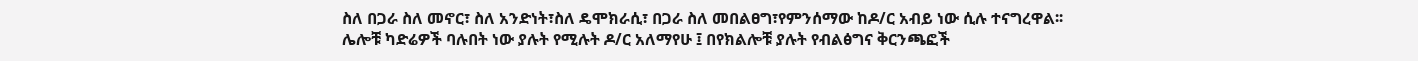ስለ በጋራ ስለ መኖር፣ ስለ አንድነት፣ስለ ዴሞክራሲ፣ በጋራ ስለ መበልፀግ፣የምንሰማው ከዶ/ር አብይ ነው ሲሉ ተናግረዋል፡፡
ሌሎቹ ካድሬዎች ባሉበት ነው ያሉት የሚሉት ዶ/ር አለማየሁ ፤ በየክልሎቹ ያሉት የብልፅግና ቅርንጫፎች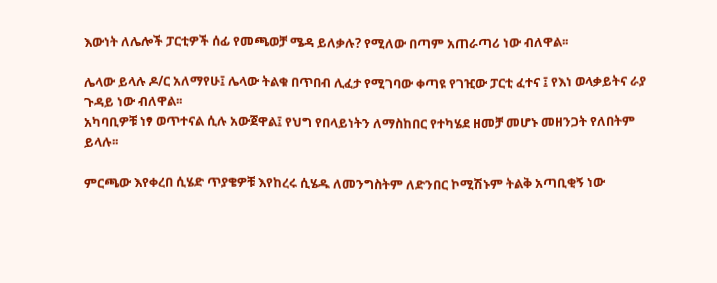እውነት ለሌሎች ፓርቲዎች ሰፊ የመጫወቻ ሜዳ ይለቃሉ? የሚለው በጣም አጠራጣሪ ነው ብለዋል፡፡

ሌላው ይላሉ ዶ/ር አለማየሁ፤ ሌላው ትልቁ በጥበብ ሊፈታ የሚገባው ቀጣዩ የገዢው ፓርቲ ፈተና ፤ የእነ ወላቃይትና ራያ ጉዳይ ነው ብለዋል፡፡
አካባቢዎቹ ነፃ ወጥተናል ሲሉ አውጀዋል፤ የህግ የበላይነትን ለማስከበር የተካሄደ ዘመቻ መሆኑ መዘንጋት የለበትም ይላሉ፡፡

ምርጫው እየቀረበ ሲሄድ ጥያቄዎቹ እየከረሩ ሲሄዱ ለመንግስትም ለድንበር ኮሚሽኑም ትልቅ አጣቢቂኝ ነው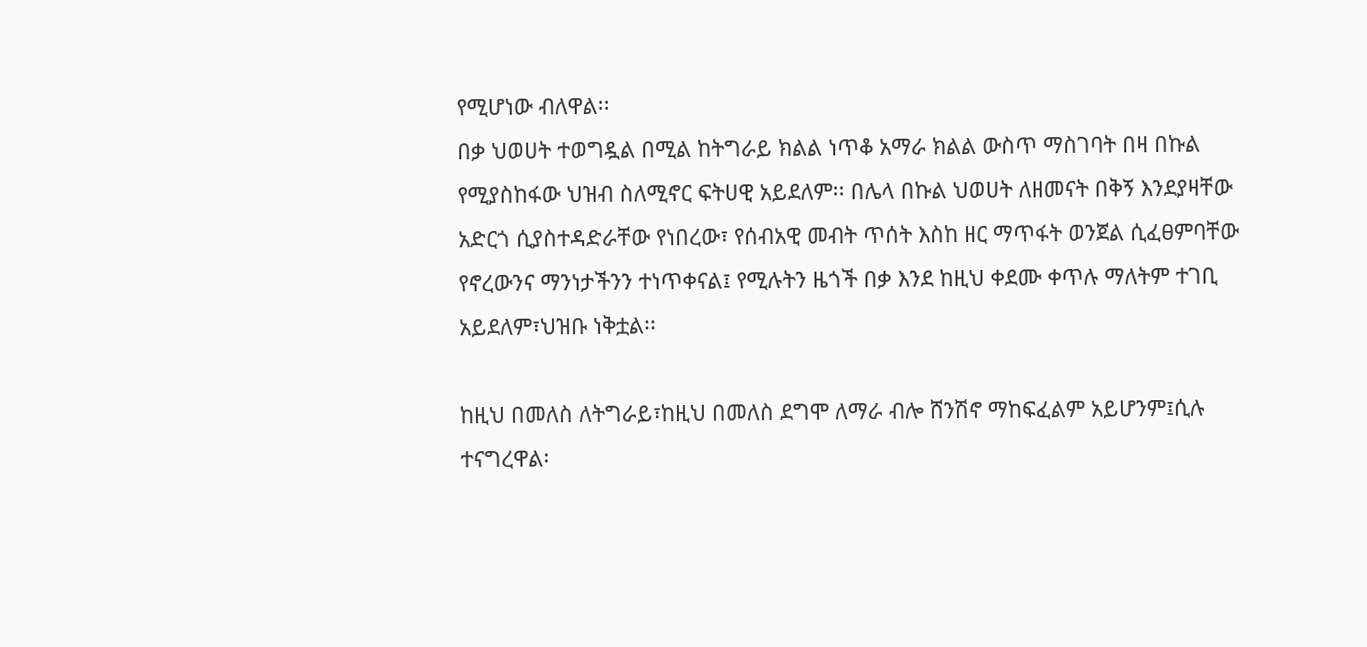የሚሆነው ብለዋል፡፡
በቃ ህወሀት ተወግዷል በሚል ከትግራይ ክልል ነጥቆ አማራ ክልል ውስጥ ማስገባት በዛ በኩል የሚያስከፋው ህዝብ ስለሚኖር ፍትሀዊ አይደለም፡፡ በሌላ በኩል ህወሀት ለዘመናት በቅኝ እንደያዛቸው አድርጎ ሲያስተዳድራቸው የነበረው፣ የሰብአዊ መብት ጥሰት እስከ ዘር ማጥፋት ወንጀል ሲፈፀምባቸው የኖረውንና ማንነታችንን ተነጥቀናል፤ የሚሉትን ዜጎች በቃ እንደ ከዚህ ቀደሙ ቀጥሉ ማለትም ተገቢ አይደለም፣ህዝቡ ነቅቷል፡፡

ከዚህ በመለስ ለትግራይ፣ከዚህ በመለስ ደግሞ ለማራ ብሎ ሸንሽኖ ማከፍፈልም አይሆንም፤ሲሉ ተናግረዋል፡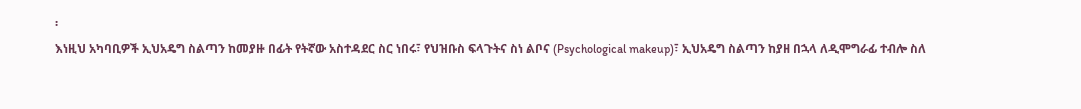፡
እነዚህ አካባቢዎች ኢህአዴግ ስልጣን ከመያዙ በፊት የትኛው አስተዳደር ስር ነበሩ፣ የህዝቡስ ፍላጉትና ስነ ልቦና (Psychological makeup)፣ ኢህአዴግ ስልጣን ከያዘ በኋላ ለዲሞግራፊ ተብሎ ስለ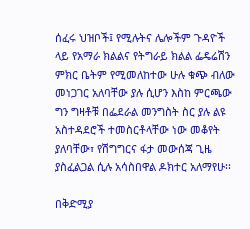ሰፈሩ ህዝቦች፤ የሚሉትና ሌሎችም ጉዳዮች ላይ የአማራ ክልልና የትግራይ ክልል ፌዴሬሽን ምክር ቤትም የሚመለከተው ሁሉ ቁጭ ብለው መነጋገር አለባቸው ያሉ ሲሆን እስከ ምርጫው ግን ግዛቶቹ በፌደራል መንግስት ስር ያሉ ልዩ አስተዳደሮች ተመስርቶላቸው ነው መቆየት ያለባቸው፣ የሽግግርና ፋታ መውሰጃ ጊዜ ያስፈልጋል ሲሉ አሳስበዋል ዶክተር አለማየሁ፡፡

በቅድሚያ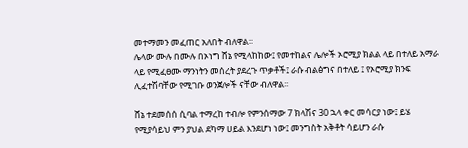መተማመን መፈጠር አለበት ብለዋል፡፡
ሌላው ሙሉ በሙሉ በኦነግ ሸኔ የሚላከከው፤ የመተከልና ሌሎች ኦሮሚያ ክልል ላይ በተለይ አማራ ላይ የሚፈፀሙ ማንነትን መሰረት ያደረጉ ጥቃቶች፤ ራሱ ብልፅግና በተለይ ፤ የኦሮሚያ ክንፍ ሊፈተሽባቸው የሚገቡ ወንጀሎች ናቸው ብለዋል፡፡

ሸኔ ተደመሰሰ ሲባል ተማረከ ተብሎ የምንሰማው 7 ክላሽና 30 ኋላ ቀር መሳርያ ነው፤ ይሄ የሚያሳይህ ምን ያህል ደካማ ሀይል እንደሆነ ነው፤ መንግስት አቅቶት ሳይሆን ራሱ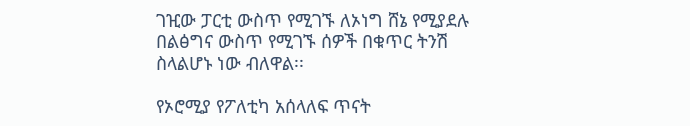ገዢው ፓርቲ ውስጥ የሚገኙ ለኦነግ ሸኔ የሚያደሉ በልፅግና ውስጥ የሚገኙ ሰዎች በቁጥር ትንሽ ስላልሆኑ ነው ብለዋል፡፡

የኦሮሚያ የፖለቲካ አሰላለፍ ጥናት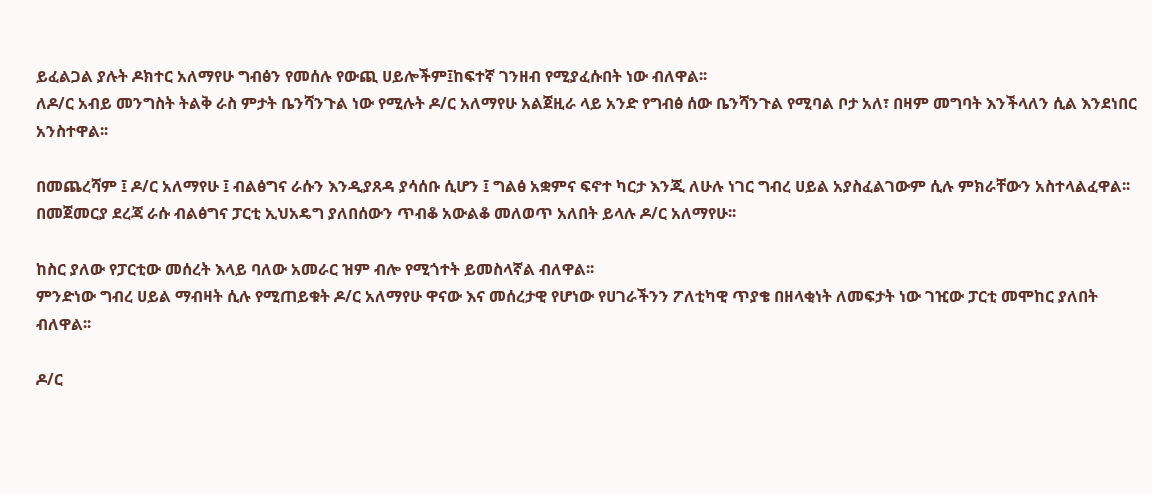ይፈልጋል ያሉት ዶክተር አለማየሁ ግብፅን የመሰሉ የውጪ ሀይሎችም፤ከፍተኛ ገንዘብ የሚያፈሱበት ነው ብለዋል፡፡
ለዶ/ር አብይ መንግስት ትልቅ ራስ ምታት ቤንሻንጉል ነው የሚሉት ዶ/ር አለማየሁ አልጀዚራ ላይ አንድ የግብፅ ሰው ቤንሻንጉል የሚባል ቦታ አለ፣ በዛም መግባት እንችላለን ሲል እንደነበር አንስተዋል፡፡

በመጨረሻም ፤ ዶ/ር አለማየሁ ፤ ብልፅግና ራሱን እንዲያጸዳ ያሳሰቡ ሲሆን ፤ ግልፅ አቋምና ፍኖተ ካርታ እንጂ ለሁሉ ነገር ግብረ ሀይል አያስፈልገውም ሲሉ ምክራቸውን አስተላልፈዋል፡፡
በመጀመርያ ደረጃ ራሱ ብልፅግና ፓርቲ ኢህአዴግ ያለበሰውን ጥብቆ አውልቆ መለወጥ አለበት ይላሉ ዶ/ር አለማየሁ፡፡

ከስር ያለው የፓርቲው መሰረት እላይ ባለው አመራር ዝም ብሎ የሚጎተት ይመስላኛል ብለዋል፡፡
ምንድነው ግብረ ሀይል ማብዛት ሲሉ የሚጠይቁት ዶ/ር አለማየሁ ዋናው እና መሰረታዊ የሆነው የሀገራችንን ፖለቲካዊ ጥያቄ በዘላቂነት ለመፍታት ነው ገዢው ፓርቲ መሞከር ያለበት ብለዋል፡፡

ዶ/ር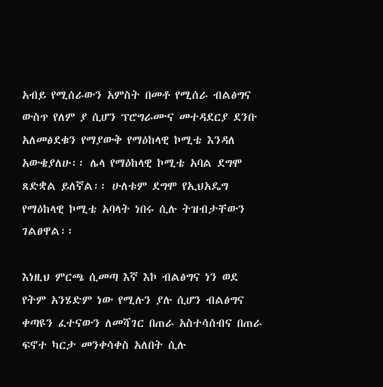አብይ የሚሰራውን አምስት በመቶ የሚሰራ ብልፅግና ውስጥ የለም ያ ሲሆን ፕሮግራሙና መተዳደርያ ደንቡ አለመፅደቁን የማያውቅ የማዕከላዊ ኮሚቴ እንዳለ አውቄያለሁ፡፡ ሌላ የማዕከላዊ ኮሚቴ አባል ደግሞ ጸድቋል ይለኛል፡፡ ሁለቱም ደግሞ የኢህአዴግ የማዕከላዊ ኮሚቴ አባላት ነበሩ ሲሉ ትዝብታቸውን ገልፀዋል፡፡

እነዚህ ምርጫ ሲመጣ እኛ እኮ ብልፅግና ነን ወደ የትም አንሄድም ነው የሚሉን ያሉ ሲሆን ብልፅግና ቀጣዩን ፈተናውን ለመሻገር በጠራ አስተሳሰብና በጠራ ፍኖተ ካርታ መንቀሳቀስ አለበት ሲሉ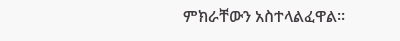ምክራቸውን አስተላልፈዋል፡፡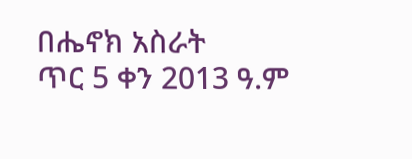በሔኖክ አስራት
ጥር 5 ቀን 2013 ዓ.ም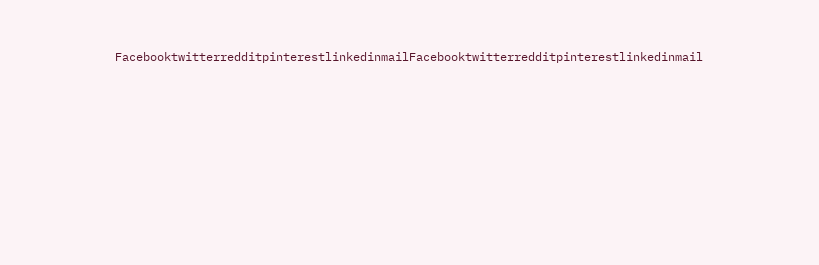FacebooktwitterredditpinterestlinkedinmailFacebooktwitterredditpinterestlinkedinmail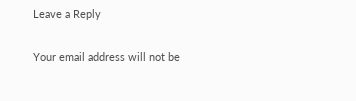Leave a Reply

Your email address will not be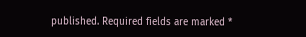published. Required fields are marked *